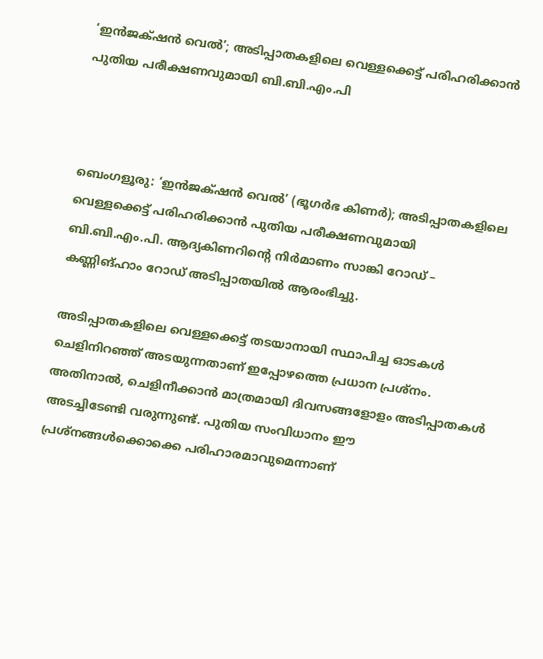‘ഇൻജക്‌ഷൻ വെൽ’; അടിപ്പാതകളിലെ വെള്ളക്കെട്ട് പരിഹരിക്കാൻ പുതിയ പരീക്ഷണവുമായി ബി.ബി.എം.പി



ബെംഗളൂരു: ‘ഇൻജക്‌ഷൻ വെൽ’ (ഭൂഗർഭ കിണർ); അടിപ്പാതകളിലെ വെള്ളക്കെട്ട് പരിഹരിക്കാൻ പുതിയ പരീക്ഷണവുമായി ബി.ബി.എം.പി. ആദ്യകിണറിന്റെ നിർമാണം സാങ്കി റോഡ് – കണ്ണിങ്‌ഹാം റോഡ് അടിപ്പാതയിൽ ആരംഭിച്ചു.

അടിപ്പാതകളിലെ വെള്ളക്കെട്ട് തടയാനായി സ്ഥാപിച്ച ഓടകൾ ചെളിനിറഞ്ഞ് അടയുന്നതാണ് ഇപ്പോഴത്തെ പ്രധാന പ്രശ്നം.  അതിനാൽ, ചെളിനീക്കാൻ മാത്രമായി ദിവസങ്ങളോളം അടിപ്പാതകൾ അടച്ചിടേണ്ടി വരുന്നുണ്ട്. പുതിയ സംവിധാനം ഈ പ്രശ്നങ്ങൾക്കൊക്കെ പരിഹാരമാവുമെന്നാണ്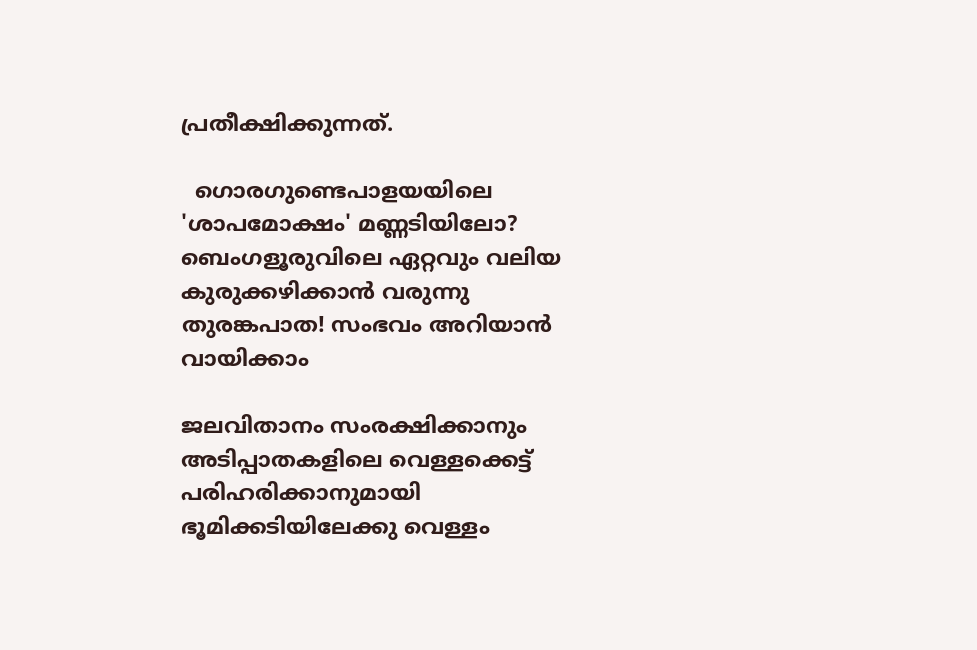പ്രതീക്ഷിക്കുന്നത്.

  ഗൊരഗുണ്ടെപാളയയിലെ 'ശാപമോക്ഷം' മണ്ണടിയിലോ? ബെംഗളൂരുവിലെ ഏറ്റവും വലിയ കുരുക്കഴിക്കാൻ വരുന്നു തുരങ്കപാത! സംഭവം അറിയാൻ വായിക്കാം

ജലവിതാനം സംരക്ഷിക്കാനും അടിപ്പാതകളിലെ വെള്ളക്കെട്ട് പരിഹരിക്കാനുമായി ഭൂമിക്കടിയിലേക്കു വെള്ളം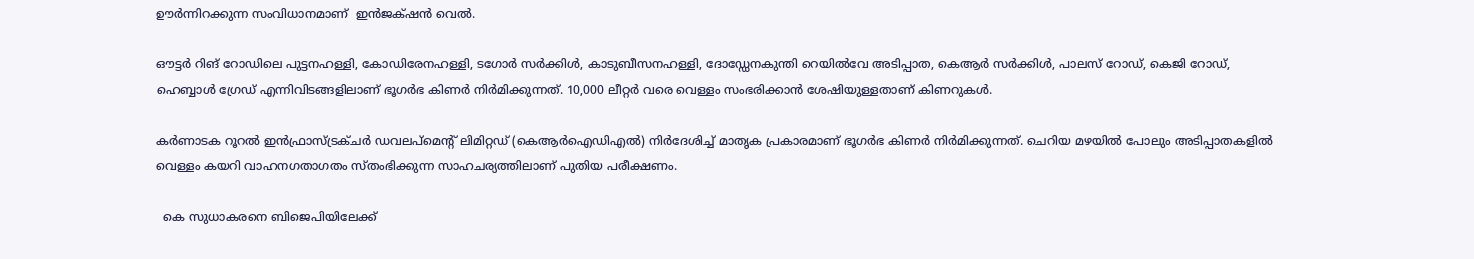ഊർന്നിറക്കുന്ന സംവിധാനമാണ്  ഇൻജക്‌ഷൻ വെൽ.

ഔട്ടർ റിങ് റോഡിലെ പുട്ടനഹള്ളി, കോഡിരേനഹള്ളി, ടഗോർ സർക്കിൾ, കാടുബീസനഹള്ളി, ദോഡ്ഡേനകുന്തി റെയിൽവേ അടിപ്പാത, കെആർ സർക്കിൾ, പാലസ് റോഡ്, കെജി റോഡ്, ഹെബ്ബാൾ ഗ്രേഡ് എന്നിവിടങ്ങളിലാണ് ഭൂഗർഭ കിണർ നിർമിക്കുന്നത്. 10,000 ലീറ്റർ വരെ വെള്ളം സംഭരിക്കാൻ ശേഷിയുള്ളതാണ് കിണറുകൾ.

കർണാടക റൂറൽ ഇൻഫ്രാസ്ട്രക്ചർ ഡവലപ്മെന്റ് ലിമിറ്റഡ് (കെആർഐഡിഎൽ) നിർദേശിച്ച് മാതൃക പ്രകാരമാണ് ഭൂഗർഭ കിണർ നിർമിക്കുന്നത്. ചെറിയ മഴയിൽ പോലും അടിപ്പാതകളിൽ വെള്ളം കയറി വാഹനഗതാഗതം സ്തംഭിക്കുന്ന സാഹചര്യത്തിലാണ് പുതിയ പരീക്ഷണം.

  കെ സുധാകരനെ ബിജെപിയിലേക്ക്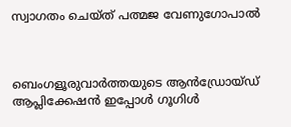സ്വാഗതം ചെയ്ത് പത്മജ വേണുഗോപാല്‍



ബെംഗളൂരുവാർത്തയുടെ ആൻഡ്രോയ്ഡ് ആപ്ലിക്കേഷൻ ഇപ്പോൾ ഗൂഗിൾ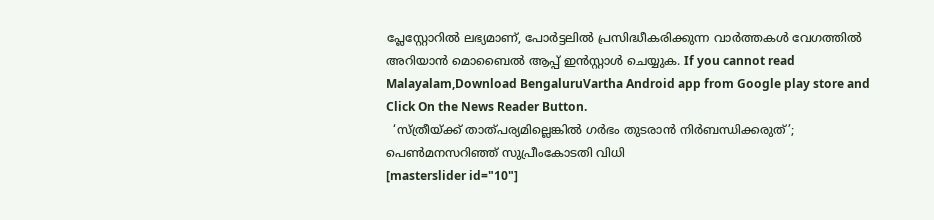പ്ലേസ്റ്റോറിൽ ലഭ്യമാണ്, പോർട്ടലിൽ പ്രസിദ്ധീകരിക്കുന്ന വാർത്തകൾ വേഗത്തിൽ അറിയാൻ മൊബൈൽ ആപ്പ് ഇൻസ്റ്റാൾ ചെയ്യുക. If you cannot read Malayalam,Download BengaluruVartha Android app from Google play store and Click On the News Reader Button.
  ‘സ്ത്രീയ്ക്ക് താത്പര്യമില്ലെങ്കില്‍ ഗർഭം തുടരാൻ നിര്‍ബന്ധിക്കരുത്’; പെൺമനസറിഞ്ഞ് സുപ്രീംകോടതി വിധി
[masterslider id="10"]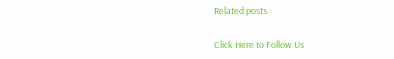Related posts

Click Here to Follow Us